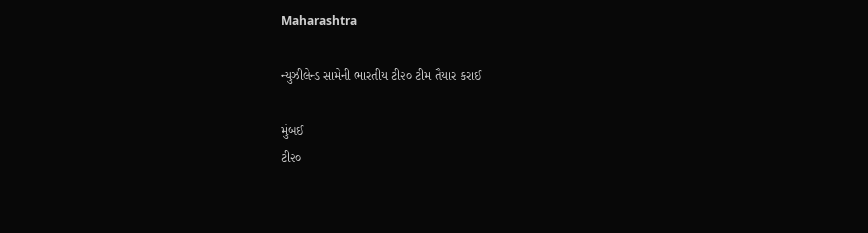Maharashtra

ન્યુઝીલેન્ડ સામેની ભારતીય ટી૨૦ ટીમ તૈયાર કરાઈ

મુંબઈ
ટી૨૦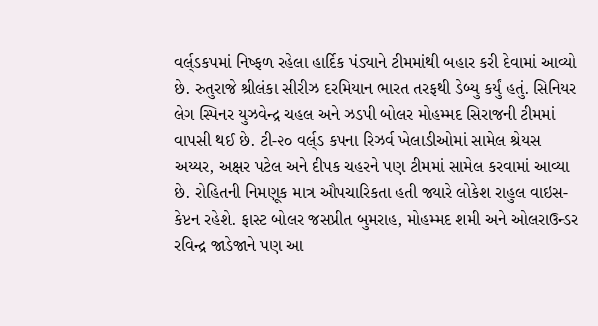વર્લ્‌ડકપમાં નિષ્ફળ રહેલા હાર્દિક પંડ્યાને ટીમમાંથી બહાર કરી દેવામાં આવ્યો છે. રુતુરાજે શ્રીલંકા સીરીઝ દરમિયાન ભારત તરફથી ડેબ્યુ કર્યું હતું. સિનિયર લેગ સ્પિનર યુઝવેન્દ્ર ચહલ અને ઝડપી બોલર મોહમ્મદ સિરાજની ટીમમાં વાપસી થઈ છે. ટી-૨૦ વર્લ્‌ડ કપના રિઝર્વ ખેલાડીઓમાં સામેલ શ્રેયસ અય્યર, અક્ષર પટેલ અને દીપક ચહરને પણ ટીમમાં સામેલ કરવામાં આવ્યા છે. રોહિતની નિમણૂક માત્ર ઔપચારિકતા હતી જ્યારે લોકેશ રાહુલ વાઇસ-કેપ્ટન રહેશે. ફાસ્ટ બોલર જસપ્રીત બુમરાહ, મોહમ્મદ શમી અને ઓલરાઉન્ડર રવિન્દ્ર જાડેજાને પણ આ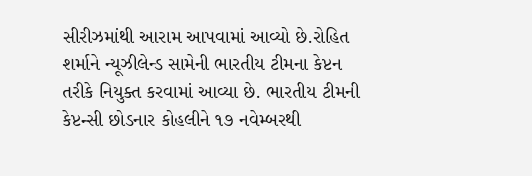સીરીઝમાંથી આરામ આપવામાં આવ્યો છે.રોહિત શર્માને ન્યૂઝીલેન્ડ સામેની ભારતીય ટીમના કેપ્ટન તરીકે નિયુક્ત કરવામાં આવ્યા છે. ભારતીય ટીમની કેપ્ટન્સી છોડનાર કોહલીને ૧૭ નવેમ્બરથી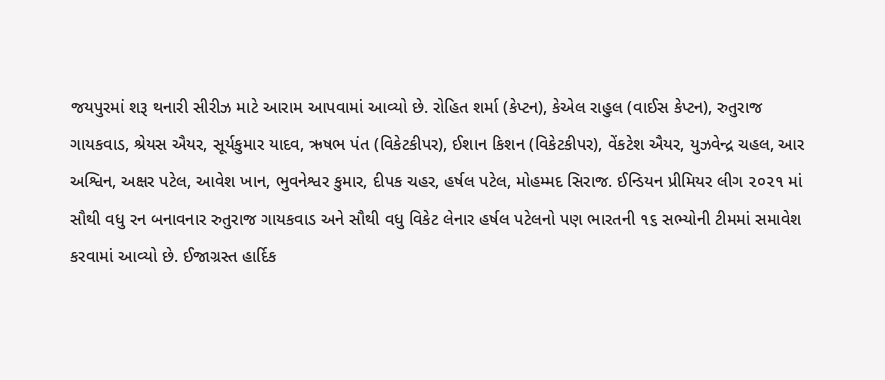જયપુરમાં શરૂ થનારી સીરીઝ માટે આરામ આપવામાં આવ્યો છે. રોહિત શર્મા (કેપ્ટન), કેએલ રાહુલ (વાઈસ કેપ્ટન), રુતુરાજ ગાયકવાડ, શ્રેયસ ઐયર, સૂર્યકુમાર યાદવ, ઋષભ પંત (વિકેટકીપર), ઈશાન કિશન (વિકેટકીપર), વેંકટેશ ઐયર, યુઝવેન્દ્ર ચહલ, આર અશ્વિન, અક્ષર પટેલ, આવેશ ખાન, ભુવનેશ્વર કુમાર, દીપક ચહર, હર્ષલ પટેલ, મોહમ્મદ સિરાજ. ઈન્ડિયન પ્રીમિયર લીગ ૨૦૨૧ માં સૌથી વધુ રન બનાવનાર રુતુરાજ ગાયકવાડ અને સૌથી વધુ વિકેટ લેનાર હર્ષલ પટેલનો પણ ભારતની ૧૬ સભ્યોની ટીમમાં સમાવેશ કરવામાં આવ્યો છે. ઈજાગ્રસ્ત હાર્દિક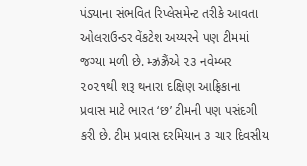પંડ્યાના સંભવિત રિપ્લેસમેન્ટ તરીકે આવતા ઓલરાઉન્ડર વેંકટેશ અય્યરને પણ ટીમમાં જગ્યા મળી છે. મ્ઝ્રઝ્રૈંએ ૨૩ નવેમ્બર ૨૦૨૧થી શરૂ થનારા દક્ષિણ આફ્રિકાના પ્રવાસ માટે ભારત ‘છ’ ટીમની પણ પસંદગી કરી છે. ટીમ પ્રવાસ દરમિયાન ૩ ચાર દિવસીય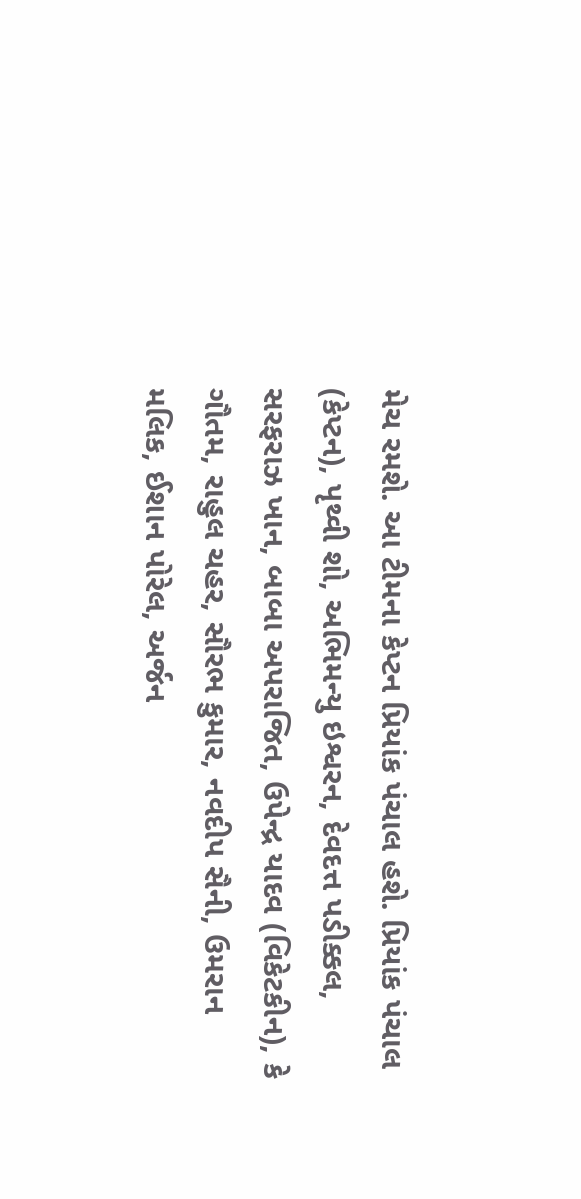મેચ રમશે. આ ટીમના કેપ્ટન પ્રિયાંક પંચાલ હશે. પ્રિયાંક પંચાલ (કેપ્ટન), પૃથ્વી શો, અભિમન્યુ ઇશ્વરન, દેવદત્ત પડીક્કલ, સરફરાઝ ખાન, બાબા અપરાજિત, ઉપેન્દ્ર યાદવ (વિકેટકીન), કે ગૌતમ, રાહુલ ચહર, સૌરભ કુમાર, નવદીપ સૈની, ઉમરાન મલિક, ઈશાન પોરેલ, અર્જન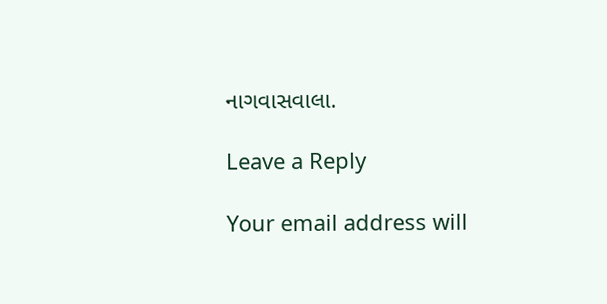નાગવાસવાલા.

Leave a Reply

Your email address will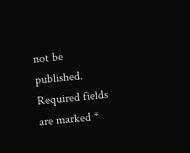not be published. Required fields are marked *